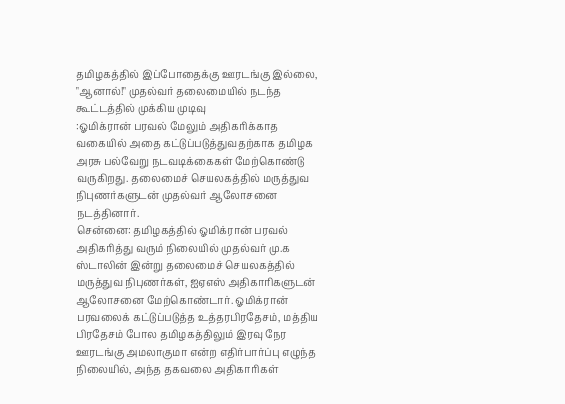தமிழகத்தில் இப்போதைக்கு ஊரடங்கு இல்லை, "ஆனால்!" முதல்வர் தலைமையில் நடந்த கூட்டத்தில் முக்கிய முடிவு
:ஓமிக்ரான் பரவல் மேலும் அதிகரிக்காத வகையில் அதை கட்டுப்படுத்துவதற்காக தமிழக அரசு பல்வேறு நடவடிக்கைகள் மேற்கொண்டு வருகிறது. தலைமைச் செயலகத்தில் மருத்துவ நிபுணர்களுடன் முதல்வர் ஆலோசனை நடத்தினார்.
சென்னை: தமிழகத்தில் ஓமிக்ரான் பரவல் அதிகரித்து வரும் நிலையில் முதல்வர் மு.க ஸ்டாலின் இன்று தலைமைச் செயலகத்தில் மருத்துவ நிபுணர்கள், ஐஏஎஸ் அதிகாரிகளுடன் ஆலோசனை மேற்கொண்டார். ஓமிக்ரான் பரவலைக் கட்டுப்படுத்த உத்தரபிரதேசம், மத்திய பிரதேசம் போல தமிழகத்திலும் இரவு நேர ஊரடங்கு அமலாகுமா என்ற எதிர்பார்ப்பு எழுந்த நிலையில், அந்த தகவலை அதிகாரிகள்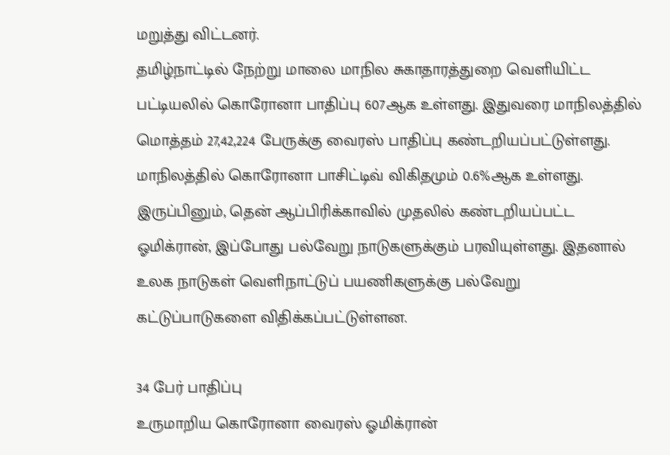மறுத்து விட்டனர்.
தமிழ்நாட்டில் நேற்று மாலை மாநில சுகாதாரத்துறை வெளியிட்ட பட்டியலில் கொரோனா பாதிப்பு 607ஆக உள்ளது. இதுவரை மாநிலத்தில் மொத்தம் 27,42,224 பேருக்கு வைரஸ் பாதிப்பு கண்டறியப்பட்டுள்ளது. மாநிலத்தில் கொரோனா பாசிட்டிவ் விகிதமும் 0.6%ஆக உள்ளது.
இருப்பினும், தென் ஆப்பிரிக்காவில் முதலில் கண்டறியப்பட்ட ஓமிக்ரான், இப்போது பல்வேறு நாடுகளுக்கும் பரவியுள்ளது. இதனால் உலக நாடுகள் வெளிநாட்டுப் பயணிகளுக்கு பல்வேறு கட்டுப்பாடுகளை விதிக்கப்பட்டுள்ளன.

34 பேர் பாதிப்பு
உருமாறிய கொரோனா வைரஸ் ஓமிக்ரான்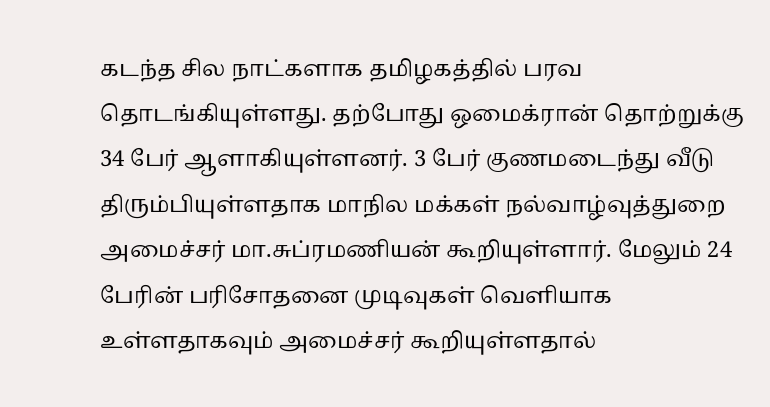கடந்த சில நாட்களாக தமிழகத்தில் பரவ தொடங்கியுள்ளது. தற்போது ஒமைக்ரான் தொற்றுக்கு 34 பேர் ஆளாகியுள்ளனர். 3 பேர் குணமடைந்து வீடு திரும்பியுள்ளதாக மாநில மக்கள் நல்வாழ்வுத்துறை அமைச்சர் மா.சுப்ரமணியன் கூறியுள்ளார். மேலும் 24 பேரின் பரிசோதனை முடிவுகள் வெளியாக உள்ளதாகவும் அமைச்சர் கூறியுள்ளதால்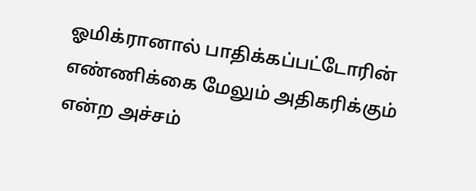ஓமிக்ரானால் பாதிக்கப்பட்டோரின் எண்ணிக்கை மேலும் அதிகரிக்கும் என்ற அச்சம்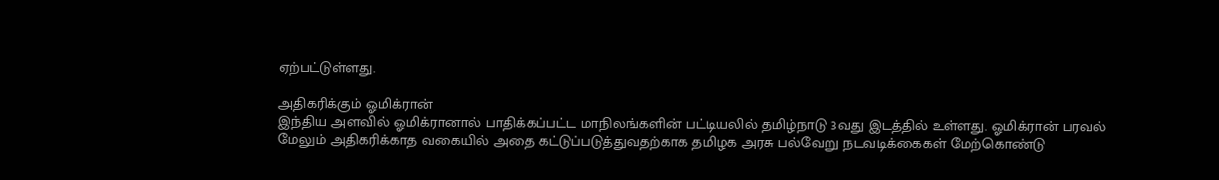ஏற்பட்டுள்ளது.

அதிகரிக்கும் ஓமிக்ரான்
இந்திய அளவில் ஓமிக்ரானால் பாதிக்கப்பட்ட மாநிலங்களின் பட்டியலில் தமிழ்நாடு 3வது இடத்தில் உள்ளது. ஓமிக்ரான் பரவல் மேலும் அதிகரிக்காத வகையில் அதை கட்டுப்படுத்துவதற்காக தமிழக அரசு பல்வேறு நடவடிக்கைகள் மேற்கொண்டு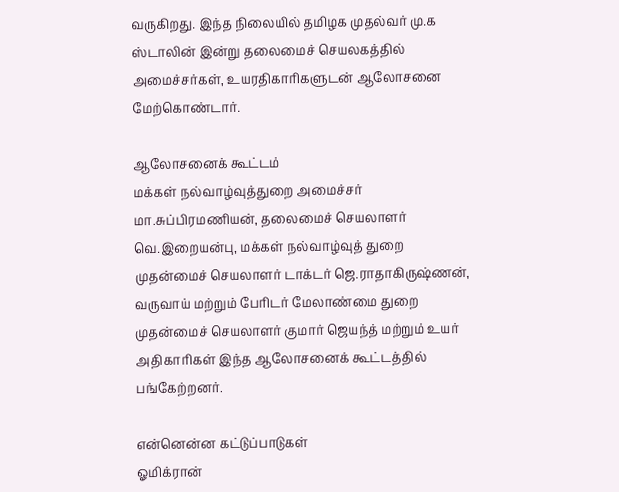வருகிறது. இந்த நிலையில் தமிழக முதல்வர் மு.க ஸ்டாலின் இன்று தலைமைச் செயலகத்தில் அமைச்சர்கள், உயரதிகாரிகளுடன் ஆலோசனை மேற்கொண்டார்.

ஆலோசனைக் கூட்டம்
மக்கள் நல்வாழ்வுத்துறை அமைச்சர் மா.சுப்பிரமணியன், தலைமைச் செயலாளர் வெ.இறையன்பு, மக்கள் நல்வாழ்வுத் துறை முதன்மைச் செயலாளர் டாக்டர் ஜெ.ராதாகிருஷ்ணன், வருவாய் மற்றும் பேரிடர் மேலாண்மை துறை முதன்மைச் செயலாளர் குமார் ஜெயந்த் மற்றும் உயர் அதிகாரிகள் இந்த ஆலோசனைக் கூட்டத்தில் பங்கேற்றனர்.

என்னென்ன கட்டுப்பாடுகள்
ஓமிக்ரான்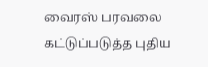வைரஸ் பரவலை கட்டுப்படுத்த புதிய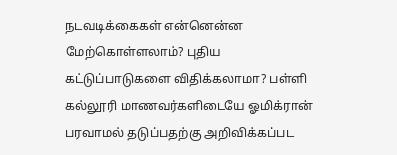நடவடிக்கைகள் என்னென்ன மேற்கொள்ளலாம்? புதிய கட்டுப்பாடுகளை விதிக்கலாமா? பள்ளி கல்லூரி மாணவர்களிடையே ஓமிக்ரான் பரவாமல் தடுப்பதற்கு அறிவிக்கப்பட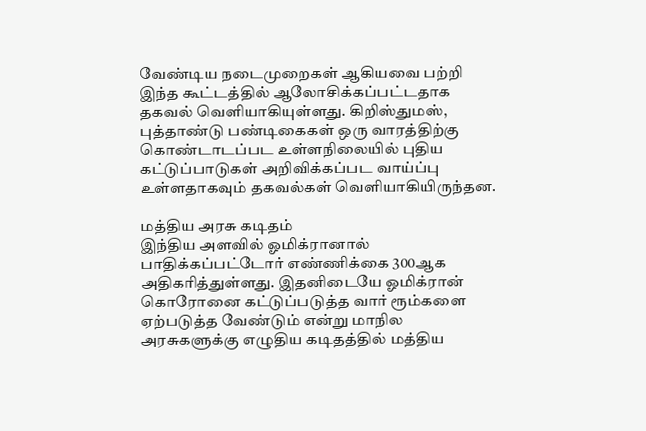வேண்டிய நடைமுறைகள் ஆகியவை பற்றி இந்த கூட்டத்தில் ஆலோசிக்கப்பட்டதாக தகவல் வெளியாகியுள்ளது. கிறிஸ்துமஸ், புத்தாண்டு பண்டிகைகள் ஒரு வாரத்திற்கு கொண்டாடப்பட உள்ளநிலையில் புதிய கட்டுப்பாடுகள் அறிவிக்கப்பட வாய்ப்பு உள்ளதாகவும் தகவல்கள் வெளியாகியிருந்தன.

மத்திய அரசு கடிதம்
இந்திய அளவில் ஓமிக்ரானால் பாதிக்கப்பட்டோர் எண்ணிக்கை 300ஆக அதிகரித்துள்ளது. இதனிடையே ஓமிக்ரான் கொரோனை கட்டுப்படுத்த வார் ரூம்களை ஏற்படுத்த வேண்டும் என்று மாநில அரசுகளுக்கு எழுதிய கடிதத்தில் மத்திய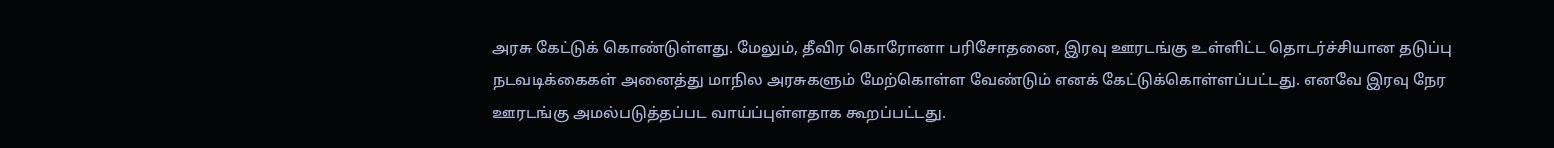அரசு கேட்டுக் கொண்டுள்ளது. மேலும், தீவிர கொரோனா பரிசோதனை, இரவு ஊரடங்கு உள்ளிட்ட தொடர்ச்சியான தடுப்பு நடவடிக்கைகள் அனைத்து மாநில அரசுகளும் மேற்கொள்ள வேண்டும் எனக் கேட்டுக்கொள்ளப்பட்டது. எனவே இரவு நேர ஊரடங்கு அமல்படுத்தப்பட வாய்ப்புள்ளதாக கூறப்பட்டது.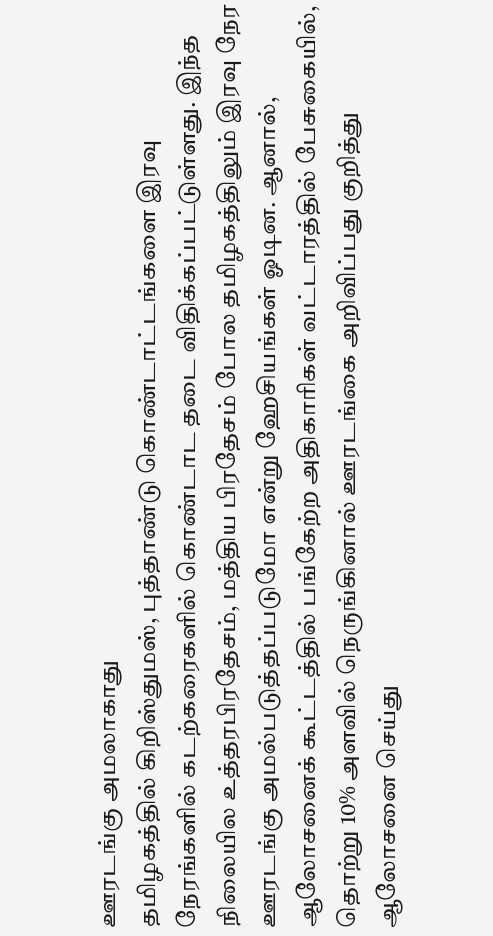ஊரடங்கு அமலாகாது
தமிழகத்தில் கிறிஸ்துமஸ், புத்தாண்டு கொண்டாட்டங்களை இரவு நேரங்களில் கடற்கரைகளில் கொண்டாட தடை விதிக்கப்பட்டுள்ளது. இந்த நிலையில உத்தரபிரதேசம், மத்திய பிரதேசம் போல தமிழகத்திலும் இரவு நேர ஊரடங்கு அமல்படுத்தப்படுமோ என்று ஹேசியங்கள் ஓடின. ஆனால், ஆலோசனைக் கூட்டத்தில் பங்கேற்ற அதிகாரிகள் வட்டாரத்தில் பேசுகையில், தொற்று 10% அளவில் நெருங்கினால் ஊரடங்கை அறிவிப்பது குறித்து ஆலோசனை செய்து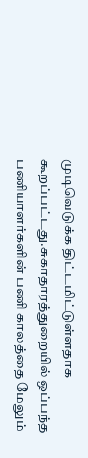முடிவெடுக்க திட்டமிட்டுள்ளதாக கூறப்பட்டது.சுகாதாரத்துறையில் ஒப்பந்த பணியாளர்களின் பணி காலத்தை மேலும்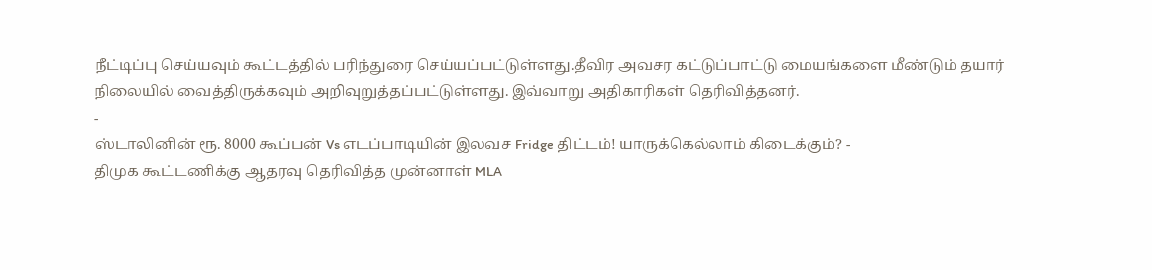நீட்டிப்பு செய்யவும் கூட்டத்தில் பரிந்துரை செய்யப்பட்டுள்ளது.தீவிர அவசர கட்டுப்பாட்டு மையங்களை மீண்டும் தயார் நிலையில் வைத்திருக்கவும் அறிவுறுத்தப்பட்டுள்ளது. இவ்வாறு அதிகாரிகள் தெரிவித்தனர்.
-
ஸ்டாலினின் ரூ. 8000 கூப்பன் Vs எடப்பாடியின் இலவச Fridge திட்டம்! யாருக்கெல்லாம் கிடைக்கும்? -
திமுக கூட்டணிக்கு ஆதரவு தெரிவித்த முன்னாள் MLA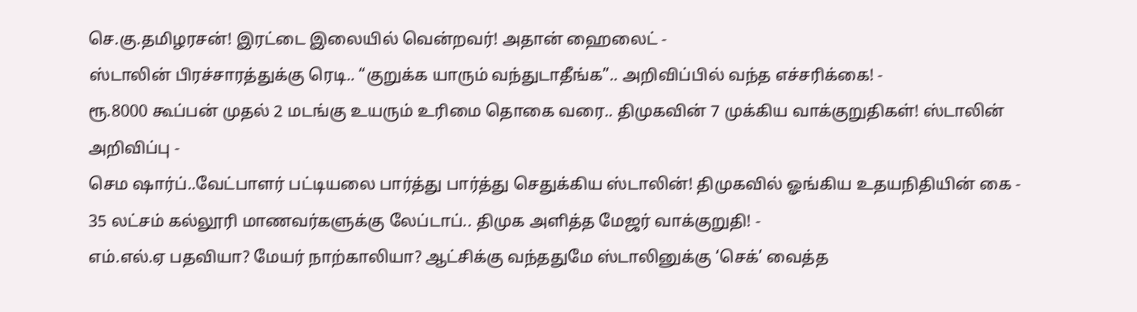செ.கு.தமிழரசன்! இரட்டை இலையில் வென்றவர்! அதான் ஹைலைட் -
ஸ்டாலின் பிரச்சாரத்துக்கு ரெடி.. “குறுக்க யாரும் வந்துடாதீங்க”.. அறிவிப்பில் வந்த எச்சரிக்கை! -
ரூ.8000 கூப்பன் முதல் 2 மடங்கு உயரும் உரிமை தொகை வரை.. திமுகவின் 7 முக்கிய வாக்குறுதிகள்! ஸ்டாலின் அறிவிப்பு -
செம ஷார்ப்..வேட்பாளர் பட்டியலை பார்த்து பார்த்து செதுக்கிய ஸ்டாலின்! திமுகவில் ஓங்கிய உதயநிதியின் கை -
35 லட்சம் கல்லூரி மாணவர்களுக்கு லேப்டாப்.. திமுக அளித்த மேஜர் வாக்குறுதி! -
எம்.எல்.ஏ பதவியா? மேயர் நாற்காலியா? ஆட்சிக்கு வந்ததுமே ஸ்டாலினுக்கு ‘செக்’ வைத்த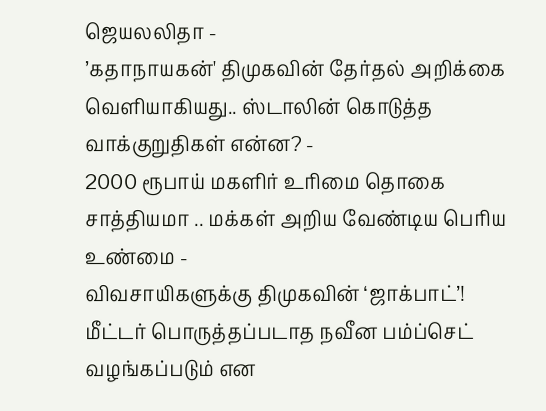ஜெயலலிதா -
’கதாநாயகன்' திமுகவின் தேர்தல் அறிக்கை வெளியாகியது.. ஸ்டாலின் கொடுத்த வாக்குறுதிகள் என்ன? -
2000 ரூபாய் மகளிர் உரிமை தொகை சாத்தியமா .. மக்கள் அறிய வேண்டிய பெரிய உண்மை -
விவசாயிகளுக்கு திமுகவின் ‘ஜாக்பாட்’! மீட்டர் பொருத்தப்படாத நவீன பம்ப்செட் வழங்கப்படும் என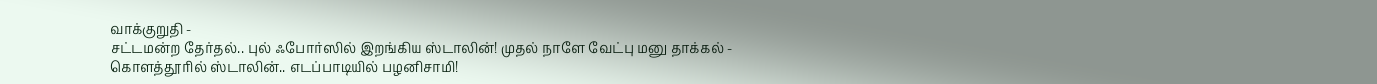வாக்குறுதி -
சட்டமன்ற தேர்தல்.. புல் ஃபோர்ஸில் இறங்கிய ஸ்டாலின்! முதல் நாளே வேட்பு மனு தாக்கல் -
கொளத்தூரில் ஸ்டாலின்.. எடப்பாடியில் பழனிசாமி!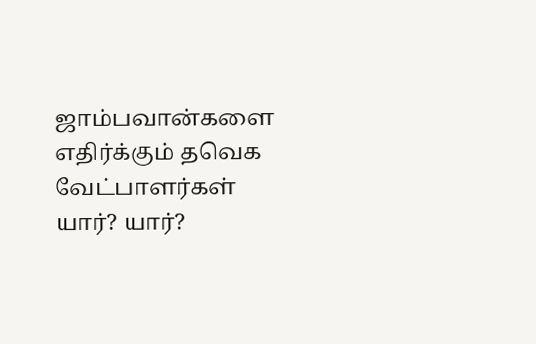ஜாம்பவான்களை எதிர்க்கும் தவெக வேட்பாளர்கள் யார்? யார்?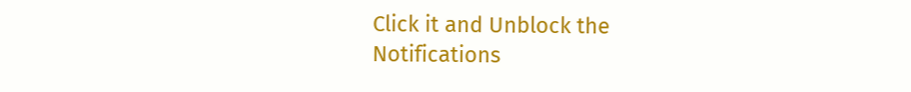Click it and Unblock the Notifications